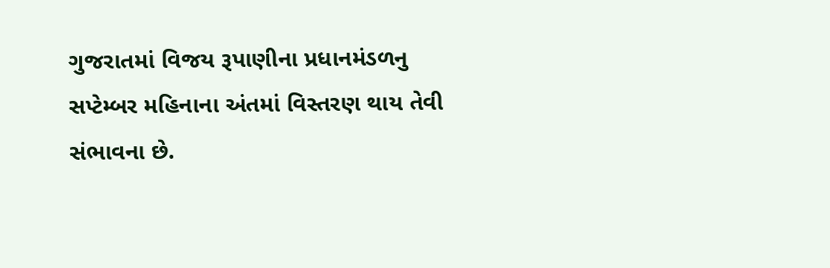ગુજરાતમાં વિજય રૂપાણીના પ્રધાનમંડળનુ સપ્ટેમ્બર મહિનાના અંતમાં વિસ્તરણ થાય તેવી સંભાવના છે.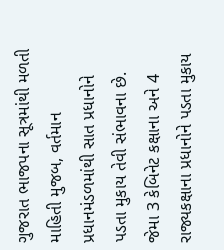ગુજરાત ભાજપના સૂત્રમાંથી મળતી માહિતી મુજબ, વર્તમાન પ્રધાનમંડળમાંથી સાત પ્રધાનોને પડતા મુકાય તેવી સંભાવના છે. જેમા 3 કેબિનેટ કક્ષાના અને 4 રાજ્યકક્ષાના પ્રધાનોને પડતા મુકાય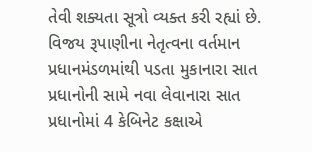તેવી શક્યતા સૂત્રો વ્યક્ત કરી રહ્યાં છે. વિજય રૂપાણીના નેતૃત્વના વર્તમાન પ્રધાનમંડળમાંથી પડતા મુકાનારા સાત પ્રધાનોની સામે નવા લેવાનારા સાત પ્રધાનોમાં 4 કેબિનેટ કક્ષાએ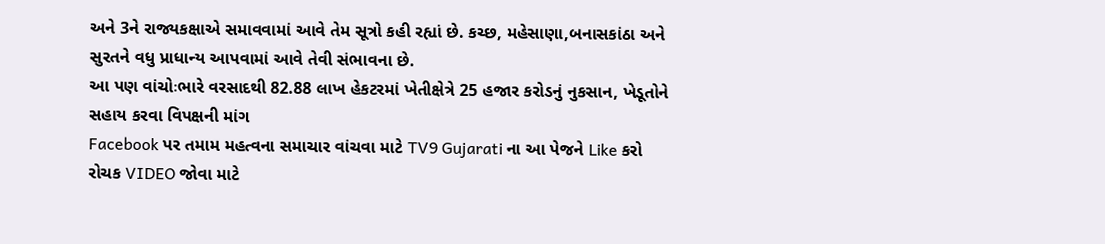અને 3ને રાજ્યકક્ષાએ સમાવવામાં આવે તેમ સૂત્રો કહી રહ્યાં છે. કચ્છ, મહેસાણા,બનાસકાંઠા અને સુરતને વધુ પ્રાધાન્ય આપવામાં આવે તેવી સંભાવના છે.
આ પણ વાંચોઃભારે વરસાદથી 82.88 લાખ હેકટરમાં ખેતીક્ષેત્રે 25 હજાર કરોડનું નુકસાન, ખેડૂતોને સહાય કરવા વિપક્ષની માંગ
Facebook પર તમામ મહત્વના સમાચાર વાંચવા માટે TV9 Gujarati ના આ પેજને Like કરો
રોચક VIDEO જોવા માટે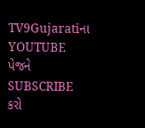TV9Gujaratiના YOUTUBE પેજને SUBSCRIBE કરો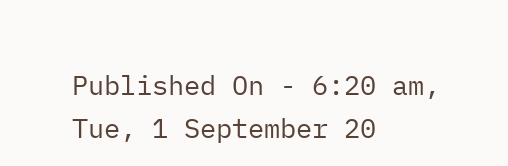Published On - 6:20 am, Tue, 1 September 20